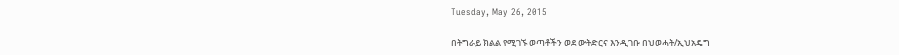Tuesday, May 26, 2015

በትግራይ ክልል የሚገኙ ወጣቶችን ወደ ውትድርና እንዲገቡ በህወሓት/ኢህአዴግ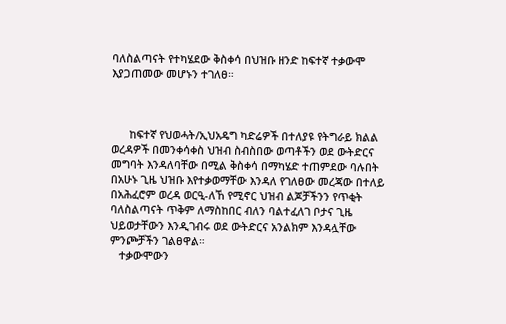ባለስልጣናት የተካሄደው ቅስቀሳ በህዝቡ ዘንድ ከፍተኛ ተቃውሞ እያጋጠመው መሆኑን ተገለፀ።



      ከፍተኛ የህወሓት/ኢህአዴግ ካድሬዎች በተለያዩ የትግራይ ክልል ወረዳዎች በመንቀሳቀስ ህዝብ ስብስበው ወጣቶችን ወደ ውትድርና መግባት እንዳለባቸው በሚል ቅስቀሳ በማካሄድ ተጠምደው ባሉበት በአሁኑ ጊዜ ህዝቡ እየተቃወማቸው እንዳለ የገለፀው መረጃው በተለይ በአሕፈሮም ወረዳ ወርዒ-ለኸ የሚኖር ህዝብ ልጆቻችንን የጥቂት ባለስልጣናት ጥቅም ለማስከበር ብለን ባልተፈለገ ቦታና ጊዜ ህይወታቸውን እንዲገብሩ ወደ ውትድርና አንልክም እንዳሏቸው ምንጮቻችን ገልፀዋል።
   ተቃውሞውን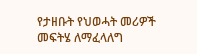የታዘቡት የህወሓት መሪዎች መፍትሄ ለማፈላለግ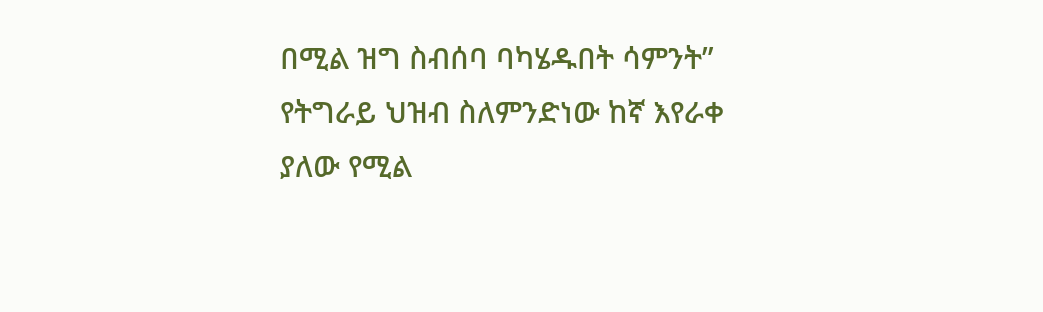በሚል ዝግ ስብሰባ ባካሄዱበት ሳምንት” የትግራይ ህዝብ ስለምንድነው ከኛ እየራቀ ያለው የሚል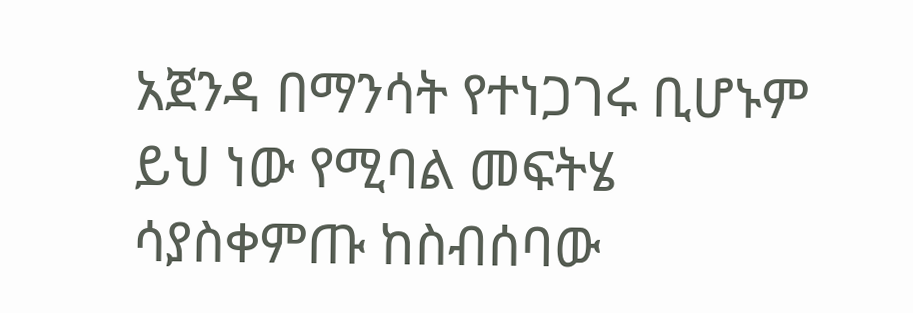አጀንዳ በማንሳት የተነጋገሩ ቢሆኑም ይህ ነው የሚባል መፍትሄ ሳያስቀምጡ ከስብሰባው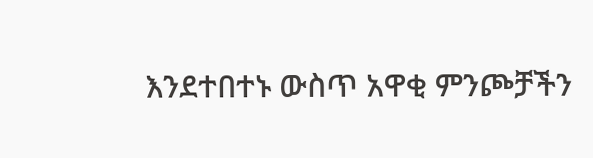እንደተበተኑ ውስጥ አዋቂ ምንጮቻችን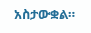አስታውቋል።